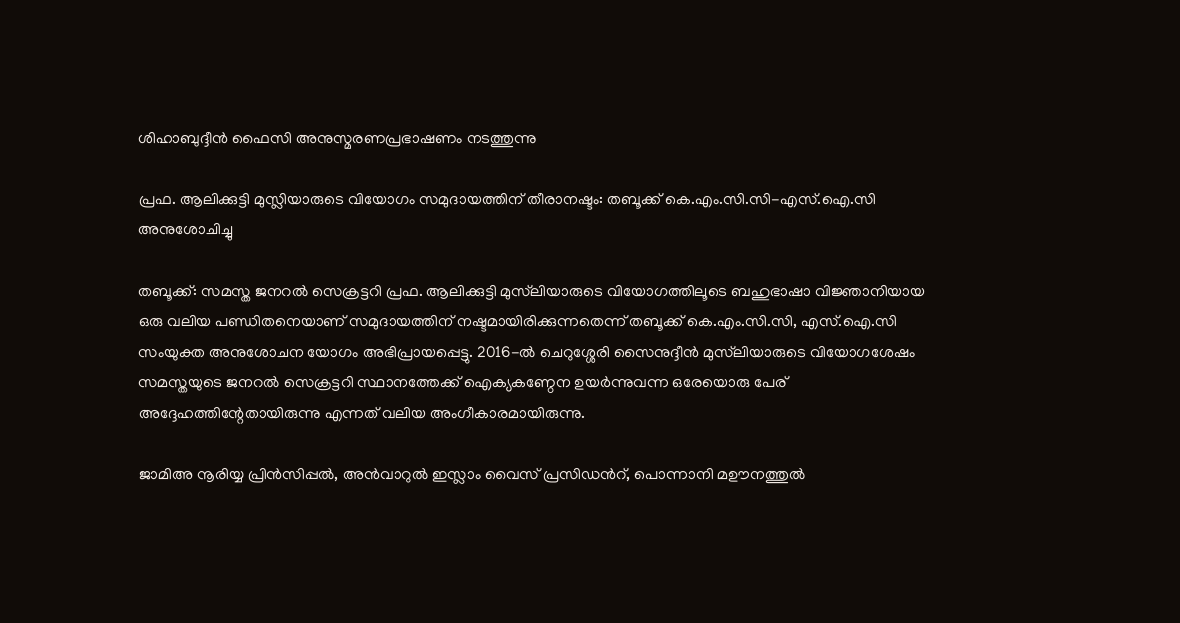ശിഹാബുദ്ദീൻ ഫൈസി അനുസ്മരണപ്രഭാഷണം നടത്തുന്നു

പ്രഫ. ആലിക്കുട്ടി മുസ്ലിയാരുടെ വിയോഗം സമുദായത്തിന് തീരാനഷ്ടം: തബൂക്ക് കെ.എം.സി.സി-എസ്‌.ഐ.സി അനുശോചിച്ചു

തബൂക്ക്: സമസ്ത ജനറൽ സെക്രട്ടറി പ്രഫ. ആലിക്കുട്ടി മുസ്‍ലിയാരുടെ വിയോഗത്തിലൂടെ ബഹുഭാഷാ വിജ്ഞാനിയായ ഒരു വലിയ പണ്ഡിതനെയാണ് സമുദായത്തിന് നഷ്ടമായിരിക്കുന്നതെന്ന് തബൂക്ക് കെ.എം.സി.സി, എസ്.ഐ.സി സംയുക്ത അനുശോചന യോഗം അഭിപ്രായപ്പെട്ടു. 2016-ൽ ചെറുശ്ശേരി സൈനുദ്ദീൻ മുസ്‍ലിയാരുടെ വിയോഗശേഷം സമസ്തയുടെ ജനറൽ സെക്രട്ടറി സ്ഥാനത്തേക്ക് ഐക്യകണ്ഠേന ഉയർന്നുവന്ന ഒരേയൊരു പേര് അദ്ദേഹത്തിന്റേതായിരുന്നു എന്നത് വലിയ അംഗീകാരമായിരുന്നു.

ജാമിഅ നൂരിയ്യ പ്രിൻസിപ്പൽ, അൻവാറുൽ ഇസ്ലാം വൈസ് പ്രസിഡൻറ്, പൊന്നാനി മഊനത്തുൽ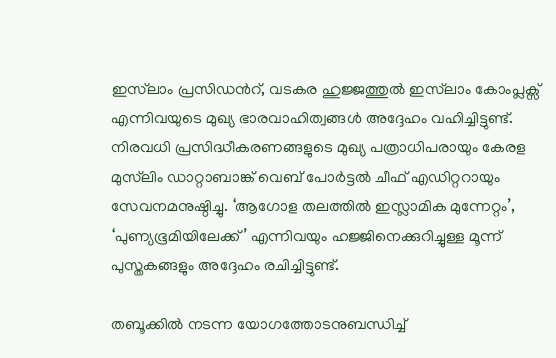ഇസ്‍ലാം പ്രസിഡൻറ്, വടകര ഹുജ്ജത്തുൽ ഇസ്‍ലാം കോംപ്ലക്സ് എന്നിവയുടെ മുഖ്യ ഭാരവാഹിത്വങ്ങൾ അദ്ദേഹം വഹിച്ചിട്ടുണ്ട്. നിരവധി പ്രസിദ്ധീകരണങ്ങളുടെ മുഖ്യ പത്രാധിപരായും കേരള മുസ്‍ലിം ഡാറ്റാബാങ്ക് വെബ് പോർട്ടൽ ചീഫ് എഡിറ്ററായും സേവനമനുഷ്ഠിച്ചു. ‘ആഗോള തലത്തിൽ ഇസ്ലാമിക മുന്നേറ്റം’, ‘പുണ്യഭൂമിയിലേക്ക്’ എന്നിവയും ഹജ്ജിനെക്കുറിച്ചുള്ള മൂന്ന് പുസ്തകങ്ങളും അദ്ദേഹം രചിച്ചിട്ടുണ്ട്.

തബൂക്കിൽ നടന്ന യോഗത്തോടനുബന്ധിച്ച്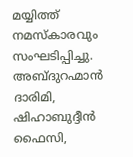മയ്യിത്ത് നമസ്കാരവും സംഘടിപ്പിച്ചു. അബ്ദുറഹ്മാൻ ദാരിമി, ഷിഹാബുദ്ദീൻ ഫൈസി,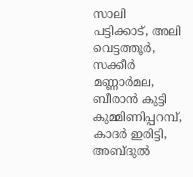സാലി പട്ടിക്കാട്, അലി വെട്ടത്തൂർ, സക്കീർ മണ്ണാർമല, ബീരാൻ കുട്ടി കുമ്മിണിപ്പറമ്പ്, കാദർ ഇരിട്ടി, അബ്ദുൽ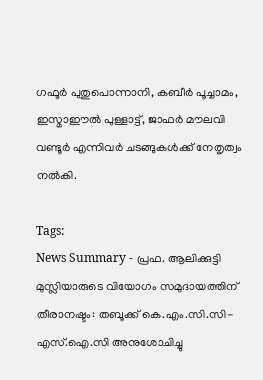ഗഫൂർ പുതുപൊന്നാനി, കബീർ പൂച്ചാമം, ഇസ്മാഈൽ പുള്ളാട്ട്, ജാഫർ മൗലവി വണ്ടൂർ എന്നിവർ ചടങ്ങുകൾക്ക് നേതൃത്വം നൽകി.

Tags:
News Summary - പ്രഫ. ആലിക്കുട്ടി മുസ്ലിയാരുടെ വിയോഗം സമുദായത്തിന് തീരാനഷ്ടം: തബൂക്ക് കെ.എം.സി.സി-എസ്‌.ഐ.സി അനുശോചിച്ചു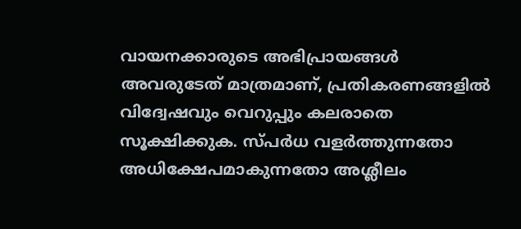വായനക്കാരുടെ അഭിപ്രായങ്ങള്‍ അവരുടേത് മാത്രമാണ്, പ്രതികരണങ്ങളിൽ വിദ്വേഷവും വെറുപ്പും കലരാതെ സൂക്ഷിക്കുക. സ്പർധ വളർത്തുന്നതോ അധിക്ഷേപമാകുന്നതോ അശ്ലീലം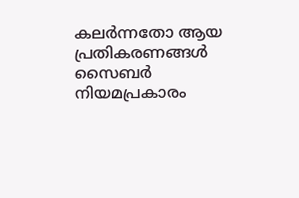കലർന്നതോ ആയ പ്രതികരണങ്ങൾ സൈബർ നിയമപ്രകാരം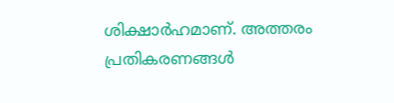ശിക്ഷാർഹമാണ്. അത്തരം പ്രതികരണങ്ങൾ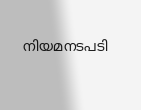നിയമനടപടി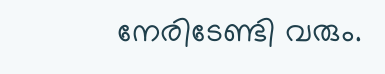നേരിടേണ്ടി വരും.